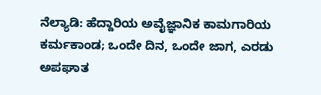ನೆಲ್ಯಾಡಿ: ಹೆದ್ದಾರಿಯ ಅವೈಜ್ಞಾನಿಕ ಕಾಮಗಾರಿಯ ಕರ್ಮಕಾಂಡ; ಒಂದೇ ದಿನ, ಒಂದೇ ಜಾಗ, ಎರಡು ಅಪಘಾತ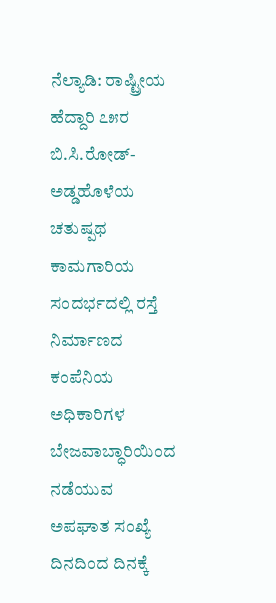ನೆಲ್ಯಾಡಿ: ರಾಷ್ಟ್ರೀಯ ಹೆದ್ದಾರಿ ೭೫ರ ಬಿ.ಸಿ.ರೋಡ್‌- ಅಡ್ಡಹೊಳೆಯ ಚತುಷ್ಪಥ ಕಾಮಗಾರಿಯ ಸಂದರ್ಭದಲ್ಲಿ ರಸ್ತೆ ನಿರ್ಮಾಣದ ಕಂಪೆನಿಯ ಅಧಿಕಾರಿಗಳ ಬೇಜವಾಬ್ಧಾರಿಯಿಂದ ನಡೆಯುವ ಅಪಘಾತ ಸಂಖ್ಯೆ ದಿನದಿಂದ ದಿನಕ್ಕೆ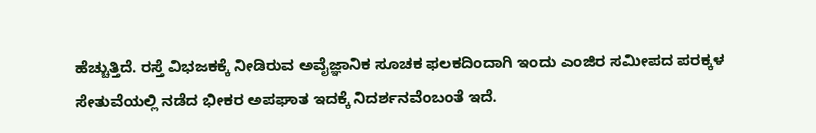ಹೆಚ್ಚುತ್ತಿದೆ. ರಸ್ತೆ ವಿಭಜಕಕ್ಕೆ ನೀಡಿರುವ ಅವೈಜ್ಞಾನಿಕ ಸೂಚಕ ಫಲಕದಿಂದಾಗಿ ಇಂದು ಎಂಜಿರ ಸಮೀಪದ ಪರಕ್ಕಳ ಸೇತುವೆಯಲ್ಲಿ ನಡೆದ ಭೀಕರ ಅಪಘಾತ ಇದಕ್ಕೆ ನಿದರ್ಶನವೆಂಬಂತೆ ಇದೆ.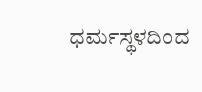ಧರ್ಮಸ್ಥಳದಿಂದ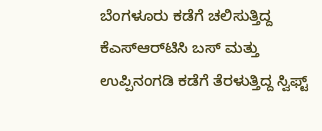ಬೆಂಗಳೂರು ಕಡೆಗೆ ಚಲಿಸುತ್ತಿದ್ದ ಕೆಎಸ್‌ಆರ್‌ಟಿಸಿ ಬಸ್‌ ಮತ್ತು ಉಪ್ಪಿನಂಗಡಿ ಕಡೆಗೆ ತೆರಳುತ್ತಿದ್ದ ಸ್ವಿಫ್ಟ್‌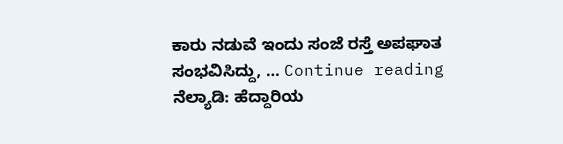ಕಾರು ನಡುವೆ ಇಂದು ಸಂಜೆ ರಸ್ತೆ ಅಪಘಾತ ಸಂಭವಿಸಿದ್ದು, … Continue reading ನೆಲ್ಯಾಡಿ: ಹೆದ್ದಾರಿಯ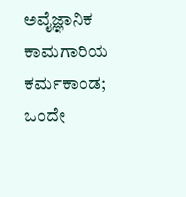ಅವೈಜ್ಞಾನಿಕ ಕಾಮಗಾರಿಯ ಕರ್ಮಕಾಂಡ; ಒಂದೇ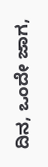ದಿನ, ಒಂದೇ ಜಾಗ,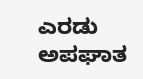ಎರಡು ಅಪಘಾತ